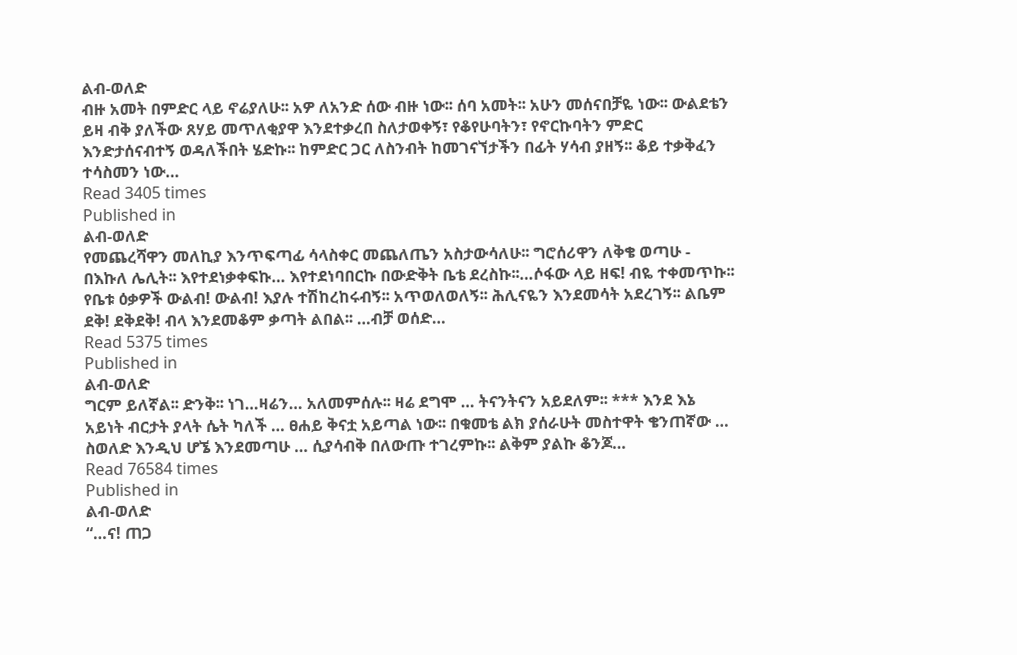ልብ-ወለድ
ብዙ አመት በምድር ላይ ኖሬያለሁ፡፡ አዎ ለአንድ ሰው ብዙ ነው፡፡ ሰባ አመት፡፡ አሁን መሰናበቻዬ ነው፡፡ ውልደቴን ይዛ ብቅ ያለችው ጸሃይ መጥለቂያዋ እንደተቃረበ ስለታወቀኝ፣ የቆየሁባትን፣ የኖርኩባትን ምድር እንድታሰናብተኝ ወዳለችበት ሄድኩ፡፡ ከምድር ጋር ለስንብት ከመገናኘታችን በፊት ሃሳብ ያዘኝ፡፡ ቆይ ተቃቅፈን ተሳስመን ነው…
Read 3405 times
Published in
ልብ-ወለድ
የመጨረሻዋን መለኪያ እንጥፍጣፊ ሳላስቀር መጨለጤን አስታውሳለሁ፡፡ ግሮሰሪዋን ለቅቄ ወጣሁ - በእኩለ ሌሊት፡፡ እየተደነቃቀፍኩ… እየተደነባበርኩ በውድቅት ቤቴ ደረስኩ፡፡…ሶፋው ላይ ዘፍ! ብዬ ተቀመጥኩ፡፡ የቤቱ ዕቃዎች ውልብ! ውልብ! እያሉ ተሽከረከሩብኝ፡፡ አጥወለወለኝ፡፡ ሕሊናዬን እንደመሳት አደረገኝ፡፡ ልቤም ደቅ! ደቅደቅ! ብላ እንደመቆም ቃጣት ልበል፡፡ …ብቻ ወሰድ…
Read 5375 times
Published in
ልብ-ወለድ
ግርም ይለኛል፡፡ ድንቅ፡፡ ነገ…ዛሬን… አለመምሰሉ፡፡ ዛሬ ደግሞ … ትናንትናን አይደለም፡፡ *** እንደ እኔ አይነት ብርታት ያላት ሴት ካለች … ፀሐይ ቅናቷ አይጣል ነው፡፡ በቁመቴ ልክ ያሰራሁት መስተዋት ቄንጠኛው … ስወለድ እንዲህ ሆኜ እንደመጣሁ … ሲያሳብቅ በለውጡ ተገረምኩ፡፡ ልቅም ያልኩ ቆንጆ…
Read 76584 times
Published in
ልብ-ወለድ
“…ና! ጠጋ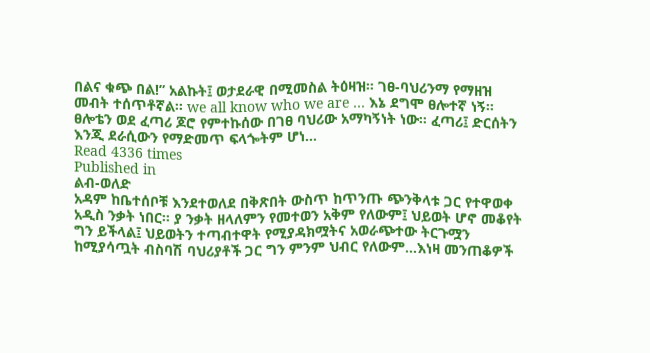በልና ቁጭ በል!” አልኩት፤ ወታደራዊ በሚመስል ትዕዛዝ፡፡ ገፀ-ባህሪንማ የማዘዝ መብት ተሰጥቶኛል፡፡ we all know who we are … እኔ ደግሞ ፀሎተኛ ነኝ፡፡ ፀሎቴን ወደ ፈጣሪ ጆሮ የምተኩሰው በገፀ ባህሪው አማካኝነት ነው፡፡ ፈጣሪ፤ ድርሰትን እንጂ ደራሲውን የማድመጥ ፍላጐትም ሆነ…
Read 4336 times
Published in
ልብ-ወለድ
አዳም ከቤተሰቦቹ እንደተወለደ በቅጽበት ውስጥ ከጥንጡ ጭንቅላቱ ጋር የተዋወቀ አዲስ ንቃት ነበር፡፡ ያ ንቃት ዘላለምን የመተወን አቅም የለውም፤ ህይወት ሆኖ መቆየት ግን ይችላል፤ ህይወትን ተጣብተዋት የሚያዳክሟትና አወራጭተው ትርጉሟን ከሚያሳጧት ብስባሽ ባህሪያቶች ጋር ግን ምንም ህብር የለውም…እነዛ መንጠቆዎች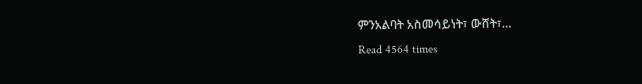ምንአልባት አስመሳይነት፣ ውሸት፣…
Read 4564 times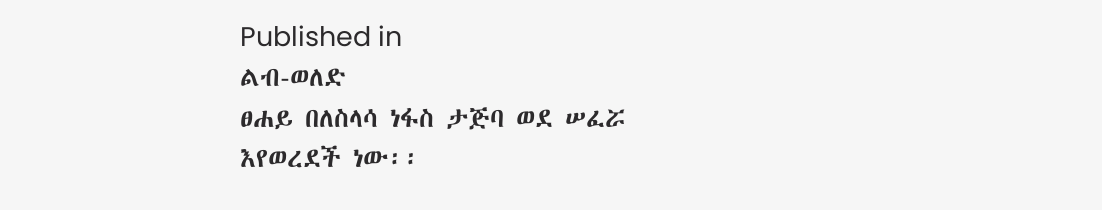Published in
ልብ-ወለድ
ፀሐይ በለስላሳ ነፋስ ታጅባ ወደ ሠፈሯ እየወረደች ነው፡፡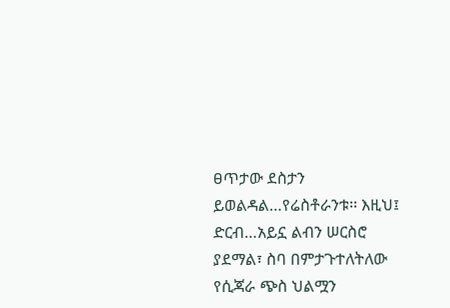ፀጥታው ደስታን ይወልዳል…የሬስቶራንቱ፡፡ እዚህ፤ ድርብ…አይኗ ልብን ሠርስሮ ያደማል፣ ስባ በምታጉተለትለው የሲጃራ ጭስ ህልሟን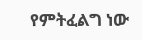የምትፈልግ ነው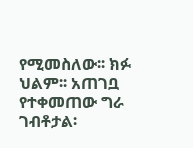የሚመስለው፡፡ ክፉ ህልም፡፡ አጠገቧ የተቀመጠው ግራ ገብቶታል፡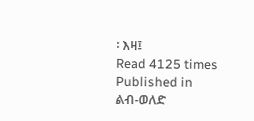፡ እዛ፤
Read 4125 times
Published in
ልብ-ወለድ